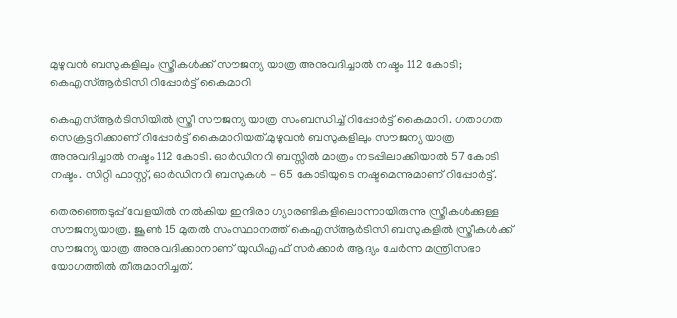മുഴുവൻ ബസുകളിലും സ്ത്രീകള്‍ക്ക് സൗജന്യ യാത്ര അനുവദിച്ചാല്‍ നഷ്ടം 112 കോടി; കെഎസ്‌ആര്‍ടിസി റിപ്പോര്‍ട്ട് കൈമാറി

കെഎസ്‌ആർടിസിയില്‍ സ്ത്രീ സൗജന്യ യാത്ര സംബന്ധിച്ച്‌ റിപ്പോർട്ട് കൈമാറി. ഗതാഗത സെക്രട്ടറിക്കാണ് റിപ്പോർട്ട് കൈമാറിയത്.മുഴുവൻ ബസുകളിലും സൗജന്യ യാത്ര അനുവദിച്ചാല്‍ നഷ്ടം 112 കോടി. ഓർഡിനറി ബസ്സില്‍ മാത്രം നടപ്പിലാക്കിയാല്‍ 57 കോടി നഷ്ടം. സിറ്റി ഫാസ്റ്റ്, ഓർഡിനറി ബസുകള്‍ - 65 കോടിയുടെ നഷ്ടമെന്നുമാണ് റിപ്പോർട്ട്.

തെരഞ്ഞെടുപ്പ് വേളയില്‍ നല്‍കിയ ഇന്ദിരാ ഗ്യാരണ്ടികളിലൊന്നായിരുന്നു സ്ത്രീകള്‍ക്കുള്ള സൗജന്യയാത്ര. ജൂണ്‍ 15 മുതല്‍ സംസ്ഥാനത്ത് കെഎസ്‌ആർടിസി ബസുകളില്‍ സ്ത്രീകള്‍ക്ക് സൗജന്യ യാത്ര അനുവദിക്കാനാണ് യുഡിഎഫ് സര്‍ക്കാര്‍ ആദ്യം ചേര്‍ന്ന മന്ത്രിസഭാ യോഗത്തില്‍ തീരുമാനിച്ചത്.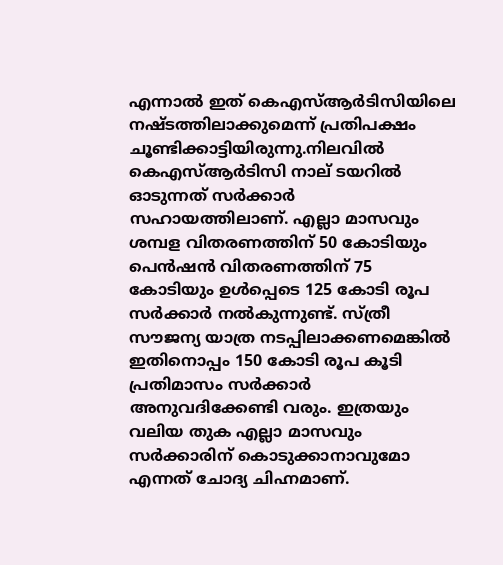എന്നാല്‍ ഇത് കെഎസ്‌ആര്‍ടിസിയിലെ നഷ്ടത്തിലാക്കുമെന്ന് പ്രതിപക്ഷം ചൂണ്ടിക്കാട്ടിയിരുന്നു.നിലവില്‍ കെഎസ്‌ആര്‍ടിസി നാല് ടയറില്‍ ഓടുന്നത് സര്‍ക്കാര്‍ സഹായത്തിലാണ്. എല്ലാ മാസവും ശമ്പള വിതരണത്തിന് 50 കോടിയും പെന്‍ഷന്‍ വിതരണത്തിന് 75 കോടിയും ഉള്‍പ്പെടെ 125 കോടി രൂപ സര്‍ക്കാര്‍ നല്‍കുന്നുണ്ട്. സ്ത്രീ സൗജന്യ യാത്ര നടപ്പിലാക്കണമെങ്കില്‍ ഇതിനൊപ്പം 150 കോടി രൂപ കൂടി പ്രതിമാസം സര്‍ക്കാര്‍ അനുവദിക്കേണ്ടി വരും. ഇത്രയും വലിയ തുക എല്ലാ മാസവും സര്‍ക്കാരിന് കൊടുക്കാനാവുമോ എന്നത് ചോദ്യ ചിഹ്നമാണ്.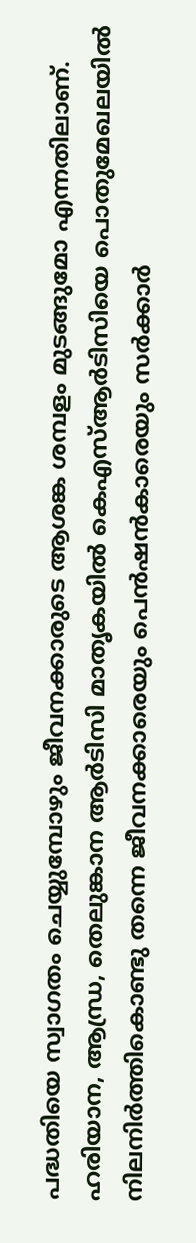പദ്ധതിയെ സ്വാഗതം ചെയ്യുമ്പോഴും ജീവനക്കാരുടെ ആശങ്ക ശമ്പളം മുടങ്ങുമോ എന്നതിലാണ്. ഹരിയാന, ആന്ധ്ര, തെലുങ്കാന ആര്‍ടിസി മാതൃകയില്‍ കെഎസ്‌ആര്‍ടിസിയെ പൊതുമേഖലയില്‍ നിലനിര്‍ത്തികൊണ്ടു തന്നെ ജീവനക്കാരെയും പെന്‍ഷന്‍കാരെയും സര്‍ക്കാര്‍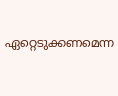ഏറ്റെടുക്കണമെന്ന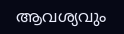ആവശ്യവും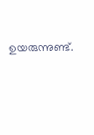ഉയരുന്നുണ്ട്.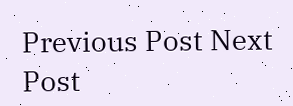Previous Post Next Post